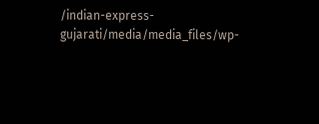/indian-express-gujarati/media/media_files/wp-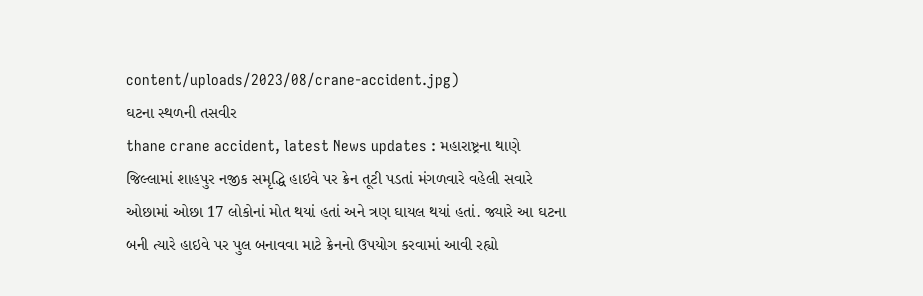content/uploads/2023/08/crane-accident.jpg)
ઘટના સ્થળની તસવીર
thane crane accident, latest News updates : મહારાષ્ટ્રના થાણે જિલ્લામાં શાહપુર નજીક સમૃદ્ધિ હાઇવે પર ક્રેન તૂટી પડતાં મંગળવારે વહેલી સવારે ઓછામાં ઓછા 17 લોકોનાં મોત થયાં હતાં અને ત્રણ ઘાયલ થયાં હતાં. જ્યારે આ ઘટના બની ત્યારે હાઇવે પર પુલ બનાવવા માટે ક્રેનનો ઉપયોગ કરવામાં આવી રહ્યો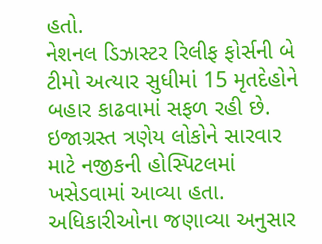હતો.
નેશનલ ડિઝાસ્ટર રિલીફ ફોર્સની બે ટીમો અત્યાર સુધીમાં 15 મૃતદેહોને બહાર કાઢવામાં સફળ રહી છે. ઇજાગ્રસ્ત ત્રણેય લોકોને સારવાર માટે નજીકની હોસ્પિટલમાં ખસેડવામાં આવ્યા હતા. અધિકારીઓના જણાવ્યા અનુસાર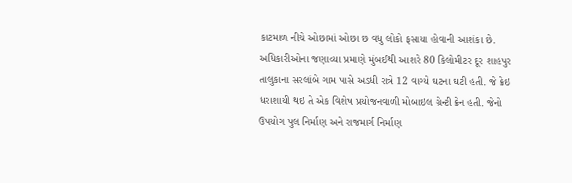કાટમાળ નીચે ઓછામાં ઓછા છ વધુ લોકો ફસાયા હોવાની આશંકા છે.
અધિકારીઓના જણાવ્યા પ્રમાણે મુંબઈથી આશરે 80 કિલોમીટર દૂર શાહપુર તાલુકાના સરલાંબે ગામ પાસે અડધી રાત્રે 12 વાગ્યે ઘટના ઘટી હતી. જે ક્રેઇ ધરાશાયી થઇ તે એક વિશેષ પ્રયોજનવાળી મોબાઇલ ગ્રેન્ટી ક્રેન હતી. જેનો ઉપયોગ પુલ નિર્માણ અને રાજમાર્ગ નિર્માણ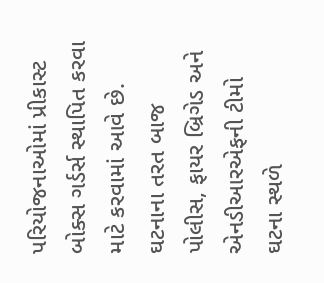પરિયોજનાઓમાં પ્રીકાસ્ટ બોક્સ ગર્ડર્સ સ્થાપિત કરવા માટે કરવામાં આવે છે. ઘટનાના તરત બાજ પોલીસ, ફાયર બ્રિગેડ અને એનડીઆરએફની ટીમો ઘટના સ્થળે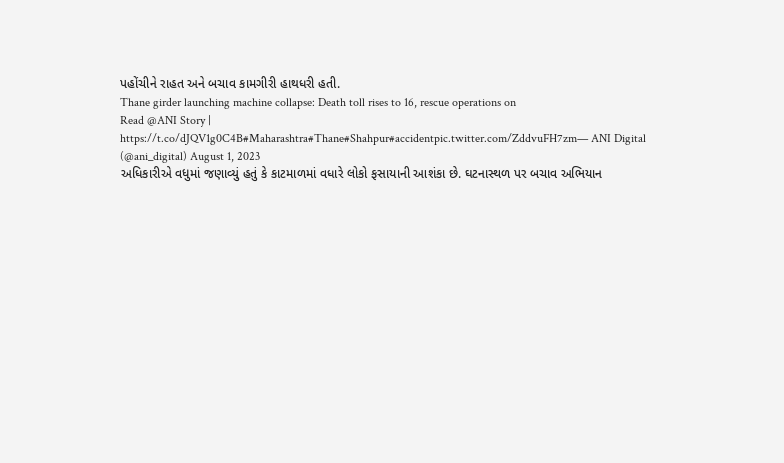પહોંચીને રાહત અને બચાવ કામગીરી હાથધરી હતી.
Thane girder launching machine collapse: Death toll rises to 16, rescue operations on
Read @ANI Story | https://t.co/dJQV1g0C4B#Maharashtra#Thane#Shahpur#accidentpic.twitter.com/ZddvuFH7zm— ANI Digital (@ani_digital) August 1, 2023
અધિકારીએ વધુમાં જણાવ્યું હતું કે કાટમાળમાં વધારે લોકો ફસાયાની આશંકા છે. ઘટનાસ્થળ પર બચાવ અભિયાન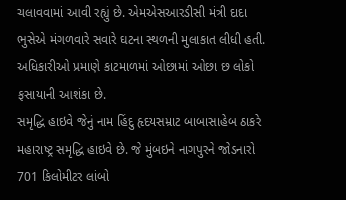ચલાવવામાં આવી રહ્યું છે. એમએસઆરડીસી મંત્રી દાદા ભુસેએ મંગળવારે સવારે ઘટના સ્થળની મુલાકાત લીધી હતી. અધિકારીઓ પ્રમાણે કાટમાળમાં ઓછામાં ઓછા છ લોકો ફસાયાની આશંકા છે.
સમૃદ્ધિ હાઇવે જેનું નામ હિંદુ હૃદયસમ્રાટ બાબાસાહેબ ઠાકરે મહારાષ્ટ્ર સમૃદ્ધિ હાઇવે છે. જે મુંબઇને નાગપુરને જોડનારો 701 કિલોમીટર લાંબો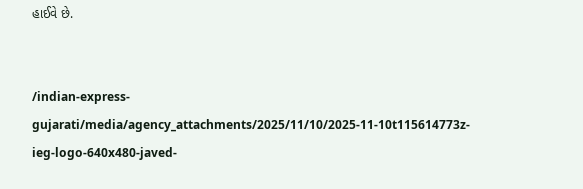હાઈવે છે.


/indian-express-gujarati/media/agency_attachments/2025/11/10/2025-11-10t115614773z-ieg-logo-640x480-javed-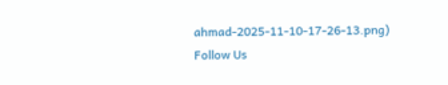ahmad-2025-11-10-17-26-13.png)
Follow Us